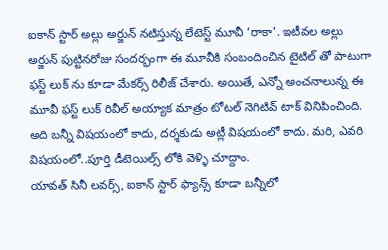ఐకాన్ స్టార్ అల్లు అర్జున్ నటిస్తున్న లేటెస్ట్ మూవీ ‘రాకా’. ఇటీవల అల్లు అర్జున్ పుట్టినరోజు సందర్భంగా ఈ మూవీకి సంబందించిన టైటిల్ తో పాటుగా ఫస్ట్ లుక్ ను కూడా మేకర్స్ రిలీజ్ చేశారు. అయితే, ఎన్నో అంచనాలున్న ఈ మూవీ ఫస్ట్ లుక్ రివీల్ అయ్యాక మాత్రం టోటల్ నెగిటివ్ టాక్ వినిపించింది. అది బన్నీ విషయంలో కాదు, దర్శకుడు అట్లీ విషయంలో కాదు. మరి, ఎవరి విషయంలో..పూర్తి డీటెయిల్స్ లోకి వెళ్ళి చూద్దాం.
యావత్ సినీ లవర్స్, ఐకాన్ స్టార్ ఫ్యాన్స్ కూడా బన్నీలో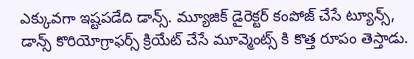ఎక్కువగా ఇష్టపడేది డాన్స్. మ్యూజిక్ డైరెక్టర్ కంపోజ్ చేసే ట్యూన్స్, డాన్స్ కొరియోగ్రాఫర్స్ క్రియేట్ చేసే మూవ్మెంట్స్ కి కొత్త రూపం తెస్తాడు.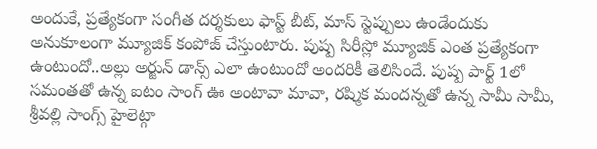అందుకే, ప్రత్యేకంగా సంగీత దర్శకులు ఫాస్ట్ బీట్, మాస్ స్టెప్పులు ఉండేందుకు అనుకూలంగా మ్యూజిక్ కంపోజ్ చేస్తుంటారు. పుష్ప సిరీస్లో మ్యూజిక్ ఎంత ప్రత్యేకంగా ఉంటుందో..అల్లు అర్జున్ డాన్స్ ఎలా ఉంటుందో అందరికీ తెలిసిందే. పుష్ప పార్ట్ 1లో సమంతతో ఉన్న ఐటం సాంగ్ ఊ అంటావా మావా, రష్మిక మందన్నతో ఉన్న సామీ సామీ, శ్రీవల్లి సాంగ్స్ హైలెట్గా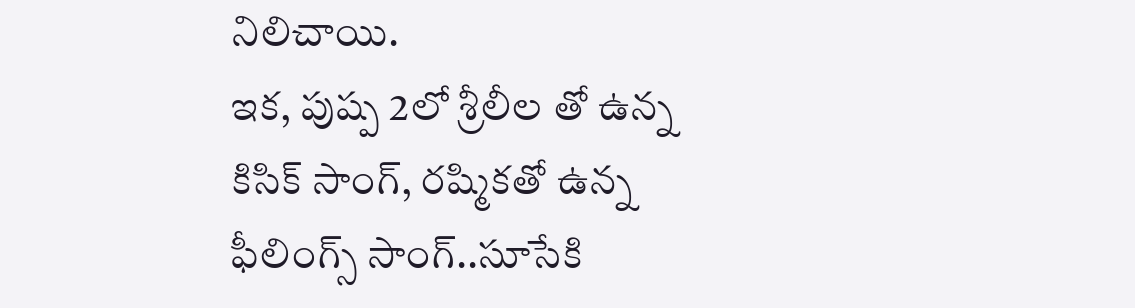నిలిచాయి.
ఇక, పుష్ప 2లో శ్రీలీల తో ఉన్న కిసిక్ సాంగ్, రష్మికతో ఉన్న ఫీలింగ్స్ సాంగ్..సూసేకి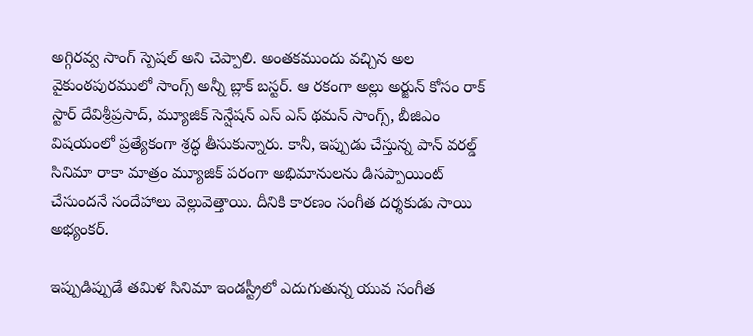అగ్గిరవ్వ సాంగ్ స్పెషల్ అని చెప్పాలి. అంతకముందు వచ్చిన అల వైకుంఠపురములో సాంగ్స్ అన్నీ బ్లాక్ బస్టర్. ఆ రకంగా అల్లు అర్జున్ కోసం రాక్ స్టార్ దేవిశ్రీప్రసాద్, మ్యూజిక్ సెన్షేషన్ ఎస్ ఎస్ థమన్ సాంగ్స్, బీజిఎం విషయంలో ప్రత్యేకంగా శ్రద్ధ తీసుకున్నారు. కానీ, ఇప్పుడు చేస్తున్న పాన్ వరల్డ్ సినిమా రాకా మాత్రం మ్యూజిక్ పరంగా అభిమానులను డిసప్పాయింట్ చేసుందనే సందేహాలు వెల్లువెత్తాయి. దీనికి కారణం సంగీత దర్శకుడు సాయి అభ్యంకర్.

ఇప్పుడిప్పుడే తమిళ సినిమా ఇండస్ట్రీలో ఎదుగుతున్న యువ సంగీత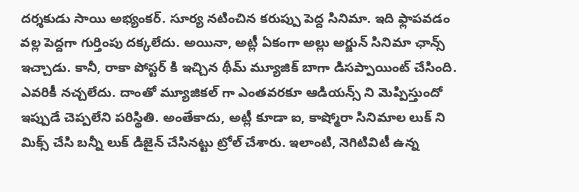దర్శకుడు సాయి అభ్యంకర్. సూర్య నటించిన కరుప్పు పెద్ద సినిమా. ఇది ఫ్లాపవడం వల్ల పెద్దగా గుర్తింపు దక్కలేదు. అయినా, అట్లీ ఏకంగా అల్లు అర్జున్ సినిమా ఛాన్స్ ఇచ్చాడు. కానీ, రాకా పోస్టర్ కి ఇచ్చిన థీమ్ మ్యూజిక్ బాగా డిసప్పాయింట్ చేసింది. ఎవరికీ నచ్చలేదు. దాంతో మ్యూజికల్ గా ఎంతవరకూ ఆడియన్స్ ని మెప్పిస్తుందో ఇప్పుడే చెప్పలేని పరిస్థితి. అంతేకాదు, అట్లీ కూడా ఐ, కాష్మోరా సినిమాల లుక్ ని మిక్స్ చేసి బన్నీ లుక్ డిజైన్ చేసినట్టు ట్రోల్ చేశారు. ఇలాంటి, నెగిటివిటీ ఉన్న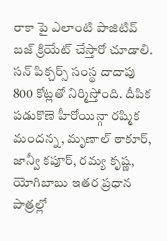రాకా పై ఎలాంటి పాజిటివ్ బజ్ క్రియేట్ చేస్తారో చూడాలి. సన్ పిక్చర్స్ సంస్థ దాదాపు 800 కోట్లతో నిర్మిస్తోంది. దీపిక పడుకొణె హీరోయిన్గా రష్మిక మందన్న, మృణాల్ ఠాకూర్, జాన్వీ కపూర్, రమ్య కృష్ణ, యోగిబాబు ఇతర ప్రధాన పాత్రల్లో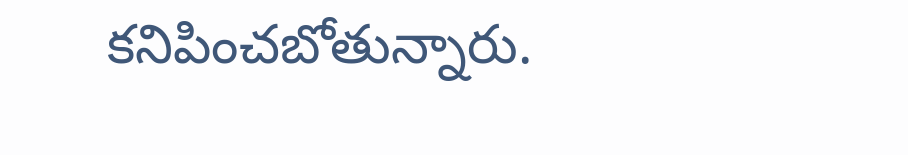కనిపించబోతున్నారు.